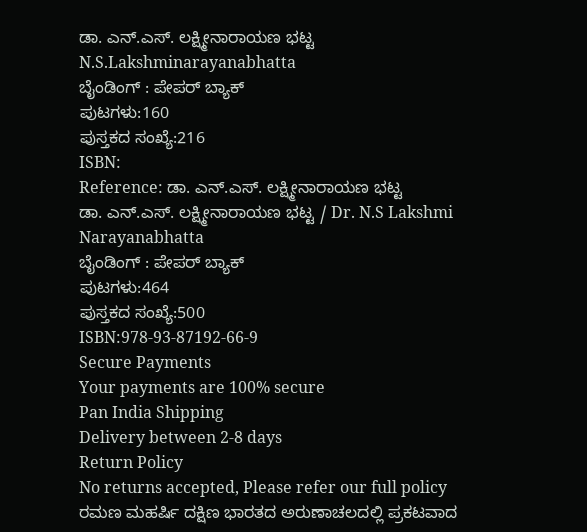ಡಾ. ಎನ್.ಎಸ್. ಲಕ್ಷ್ಮೀನಾರಾಯಣ ಭಟ್ಟ N.S.Lakshminarayanabhatta
ಬೈಂಡಿಂಗ್ : ಪೇಪರ್ ಬ್ಯಾಕ್
ಪುಟಗಳು:160
ಪುಸ್ತಕದ ಸಂಖ್ಯೆ:216
ISBN:
Reference: ಡಾ. ಎನ್.ಎಸ್. ಲಕ್ಷ್ಮೀನಾರಾಯಣ ಭಟ್ಟ
ಡಾ. ಎನ್.ಎಸ್. ಲಕ್ಷ್ಮೀನಾರಾಯಣ ಭಟ್ಟ / Dr. N.S Lakshmi Narayanabhatta
ಬೈಂಡಿಂಗ್ : ಪೇಪರ್ ಬ್ಯಾಕ್
ಪುಟಗಳು:464
ಪುಸ್ತಕದ ಸಂಖ್ಯೆ:500
ISBN:978-93-87192-66-9
Secure Payments
Your payments are 100% secure
Pan India Shipping
Delivery between 2-8 days
Return Policy
No returns accepted, Please refer our full policy
ರಮಣ ಮಹರ್ಷಿ ದಕ್ಷಿಣ ಭಾರತದ ಅರುಣಾಚಲದಲ್ಲಿ ಪ್ರಕಟವಾದ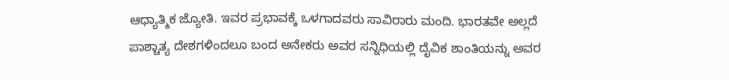ಆಧ್ಯಾತ್ಮಿಕ ಜ್ಯೋತಿ. ಇವರ ಪ್ರಭಾವಕ್ಕೆ ಒಳಗಾದವರು ಸಾವಿರಾರು ಮಂದಿ. ಭಾರತವೇ ಅಲ್ಲದೆ ಪಾಶ್ಚಾತ್ಯ ದೇಶಗಳಿಂದಲೂ ಬಂದ ಅನೇಕರು ಅವರ ಸನ್ನಿಧಿಯಲ್ಲಿ ದೈವಿಕ ಶಾಂತಿಯನ್ನು ಅವರ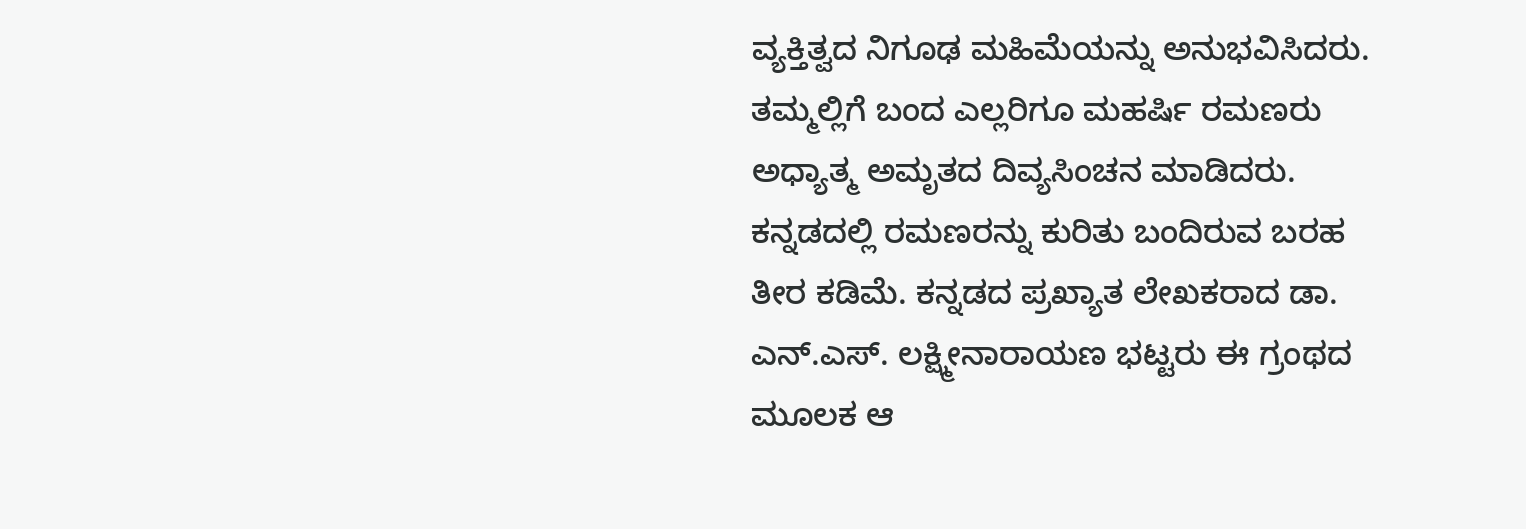ವ್ಯಕ್ತಿತ್ವದ ನಿಗೂಢ ಮಹಿಮೆಯನ್ನು ಅನುಭವಿಸಿದರು. ತಮ್ಮಲ್ಲಿಗೆ ಬಂದ ಎಲ್ಲರಿಗೂ ಮಹರ್ಷಿ ರಮಣರು ಅಧ್ಯಾತ್ಮ ಅಮೃತದ ದಿವ್ಯಸಿಂಚನ ಮಾಡಿದರು. ಕನ್ನಡದಲ್ಲಿ ರಮಣರನ್ನು ಕುರಿತು ಬಂದಿರುವ ಬರಹ ತೀರ ಕಡಿಮೆ. ಕನ್ನಡದ ಪ್ರಖ್ಯಾತ ಲೇಖಕರಾದ ಡಾ. ಎನ್.ಎಸ್. ಲಕ್ಷ್ಮೀನಾರಾಯಣ ಭಟ್ಟರು ಈ ಗ್ರಂಥದ ಮೂಲಕ ಆ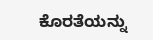ಕೊರತೆಯನ್ನು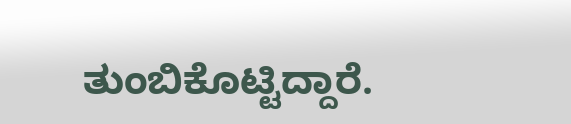ತುಂಬಿಕೊಟ್ಟಿದ್ದಾರೆ.